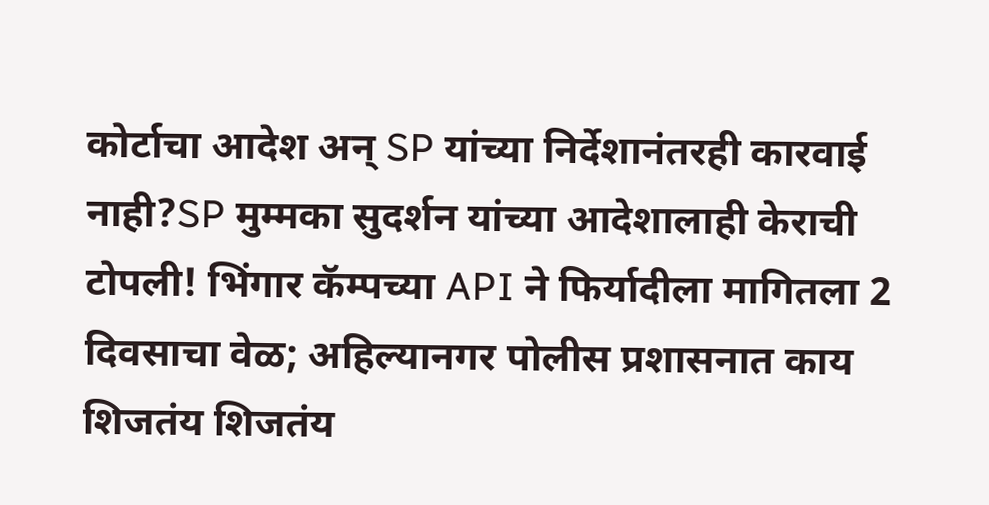कोर्टाचा आदेश अन् SP यांच्या निर्देशानंतरही कारवाई नाही?SP मुम्मका सुदर्शन यांच्या आदेशालाही केराची टोपली! भिंगार कॅम्पच्या API ने फिर्यादीला मागितला 2 दिवसाचा वेळ; अहिल्यानगर पोलीस प्रशासनात काय शिजतंय शिजतंय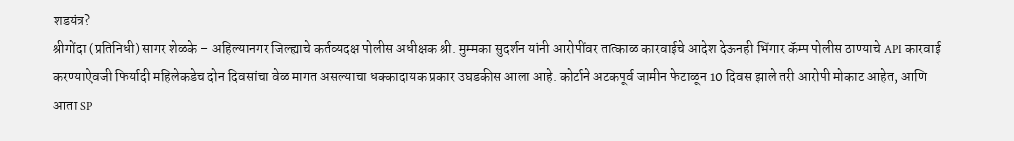शडयंत्र?
श्रीगोंदा (प्रतिनिधी) सागर शेळके – अहिल्यानगर जिल्ह्याचे कर्तव्यदक्ष पोलीस अधीक्षक श्री. मुम्मका सुदर्शन यांनी आरोपींवर तात्काळ कारवाईचे आदेश देऊनही भिंगार कॅम्प पोलीस ठाण्याचे API कारवाई करण्याऐवजी फिर्यादी महिलेकडेच दोन दिवसांचा वेळ मागत असल्याचा धक्कादायक प्रकार उघडकीस आला आहे. कोर्टाने अटकपूर्व जामीन फेटाळून 10 दिवस झाले तरी आरोपी मोकाट आहेत, आणि आता SP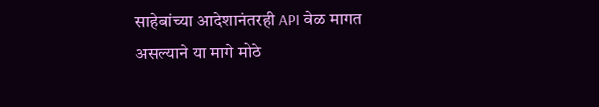साहेबांच्या आदेशानंतरही API वेळ मागत असल्याने या मागे मोठे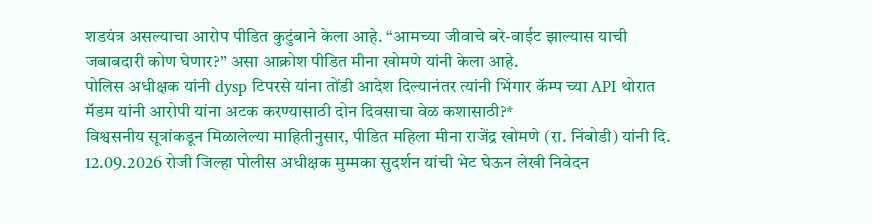शडयंत्र असल्याचा आरोप पीडित कुटुंबाने केला आहे. “आमच्या जीवाचे बरे-वाईट झाल्यास याची जबाबदारी कोण घेणार?” असा आक्रोश पीडित मीना खोमणे यांनी केला आहे.
पोलिस अधीक्षक यांनी dysp टिपरसे यांना तोंडी आदेश दिल्यानंतर त्यांनी भिंगार कॅम्प च्या API थोरात मॅडम यांनी आरोपी यांना अटक करण्यासाठी दोन दिवसाचा वेळ कशासाठी?*
विश्वसनीय सूत्रांकडून मिळालेल्या माहितीनुसार, पीडित महिला मीना राजेंद्र खोमणे (रा. निंबोडी) यांनी दि. 12.09.2026 रोजी जिल्हा पोलीस अधीक्षक मुम्मका सुदर्शन यांची भेट घेऊन लेखी निवेदन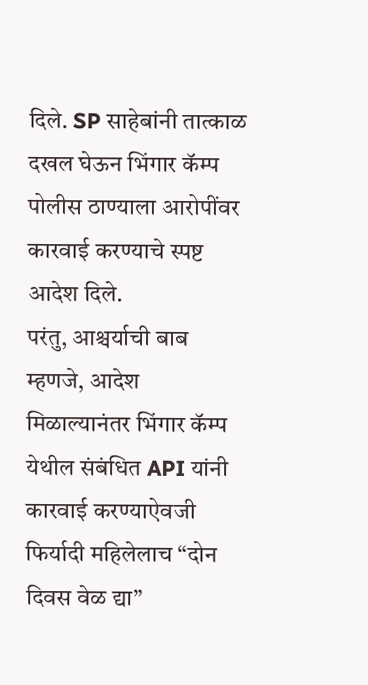दिले. SP साहेबांनी तात्काळ दखल घेऊन भिंगार कॅम्प पोलीस ठाण्याला आरोपींवर कारवाई करण्याचे स्पष्ट आदेश दिले.
परंतु, आश्चर्याची बाब म्हणजे, आदेश मिळाल्यानंतर भिंगार कॅम्प येथील संबंधित API यांनी कारवाई करण्याऐवजी फिर्यादी महिलेलाच “दोन दिवस वेळ द्या”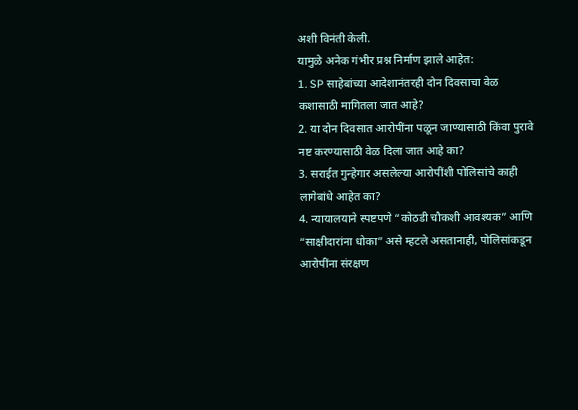अशी विनंती केली.
यामुळे अनेक गंभीर प्रश्न निर्माण झाले आहेत:
1. SP साहेबांच्या आदेशानंतरही दोन दिवसाचा वेळ कशासाठी मागितला जात आहे?
2. या दोन दिवसात आरोपींना पळून जाण्यासाठी किंवा पुरावे नष्ट करण्यासाठी वेळ दिला जात आहे का?
3. सराईत गुन्हेगार असलेल्या आरोपींशी पोलिसांचे काही लागेबांधे आहेत का?
4. न्यायालयाने स्पष्टपणे “कोठडी चौकशी आवश्यक” आणि “साक्षीदारांना धोका” असे म्हटले असतानाही, पोलिसांकडून आरोपींना संरक्षण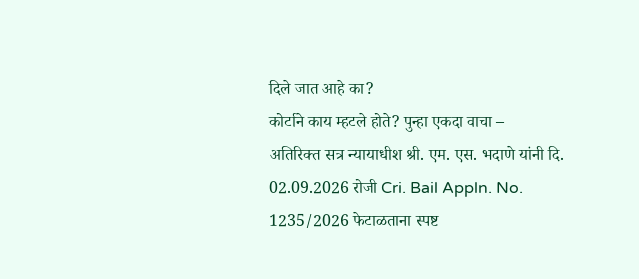दिले जात आहे का?
कोर्टाने काय म्हटले होते? पुन्हा एकदा वाचा –
अतिरिक्त सत्र न्यायाधीश श्री. एम. एस. भदाणे यांनी दि. 02.09.2026 रोजी Cri. Bail Appln. No. 1235/2026 फेटाळताना स्पष्ट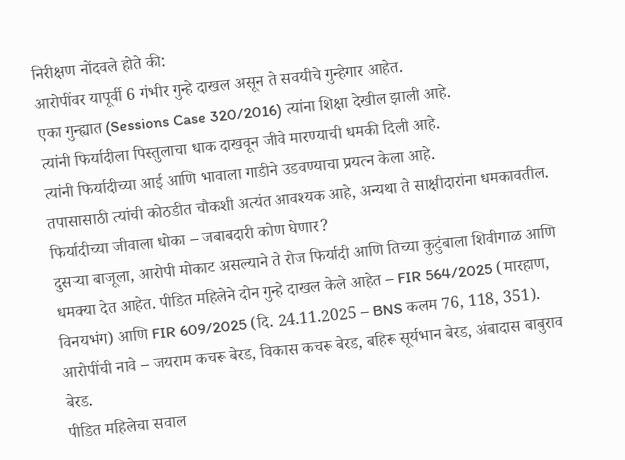निरीक्षण नोंदवले होते की:
आरोपींवर यापूर्वी 6 गंभीर गुन्हे दाखल असून ते सवयीचे गुन्हेगार आहेत.
एका गुन्ह्यात (Sessions Case 320/2016) त्यांना शिक्षा देखील झाली आहे.
त्यांनी फिर्यादीला पिस्तुलाचा धाक दाखवून जीवे मारण्याची धमकी दिली आहे.
त्यांनी फिर्यादीच्या आई आणि भावाला गाडीने उडवण्याचा प्रयत्न केला आहे.
तपासासाठी त्यांची कोठडीत चौकशी अत्यंत आवश्यक आहे, अन्यथा ते साक्षीदारांना धमकावतील.
फिर्यादीच्या जीवाला धोका – जबाबदारी कोण घेणार?
दुसऱ्या बाजूला, आरोपी मोकाट असल्याने ते रोज फिर्यादी आणि तिच्या कुटुंबाला शिवीगाळ आणि धमक्या देत आहेत. पीडित महिलेने दोन गुन्हे दाखल केले आहेत – FIR 564/2025 (मारहाण, विनयभंग) आणि FIR 609/2025 (दि. 24.11.2025 – BNS कलम 76, 118, 351).
आरोपींची नावे – जयराम कचरू बेरड, विकास कचरू बेरड, बहिरू सूर्यभान बेरड, अंबादास बाबुराव बेरड.
पीडित महिलेचा सवाल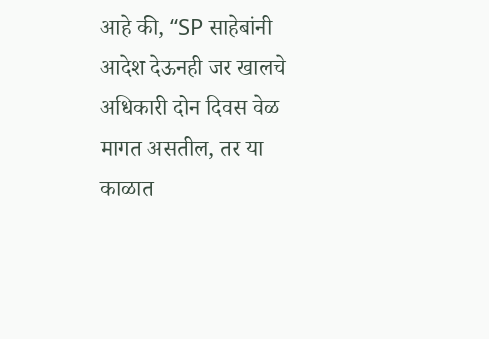आहे की, “SP साहेबांनी आदेश देऊनही जर खालचे अधिकारी दोन दिवस वेळ मागत असतील, तर या काळात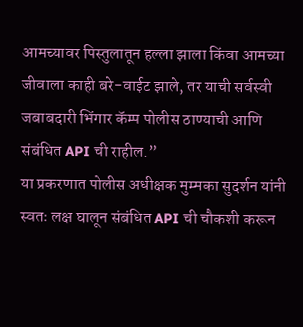आमच्यावर पिस्तुलातून हल्ला झाला किंवा आमच्या जीवाला काही बरे-वाईट झाले, तर याची सर्वस्वी जबाबदारी भिंगार कॅम्प पोलीस ठाण्याची आणि संबंधित API ची राहील.”
या प्रकरणात पोलीस अधीक्षक मुम्मका सुदर्शन यांनी स्वतः लक्ष घालून संबंधित API ची चौकशी करून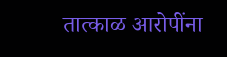तात्काळ आरोपींना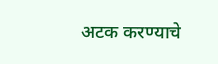अटक करण्याचे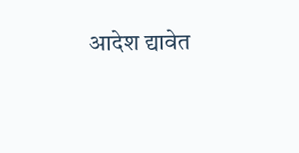आदेश द्यावेत